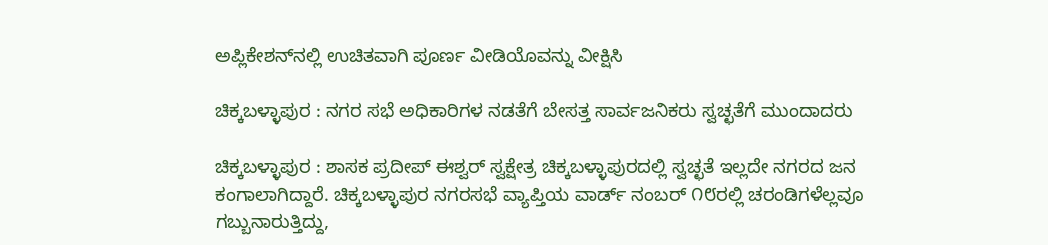ಅಪ್ಲಿಕೇಶನ್‌ನಲ್ಲಿ ಉಚಿತವಾಗಿ ಪೂರ್ಣ ವೀಡಿಯೊವನ್ನು ವೀಕ್ಷಿಸಿ

ಚಿಕ್ಕಬಳ್ಳಾಪುರ : ನಗರ ಸಭೆ ಅಧಿಕಾರಿಗಳ ನಡತೆಗೆ ಬೇಸತ್ತ ಸಾರ್ವಜನಿಕರು ಸ್ವಚ್ಛತೆಗೆ ಮುಂದಾದರು

ಚಿಕ್ಕಬಳ್ಳಾಪುರ : ಶಾಸಕ ಪ್ರದೀಪ್ ಈಶ್ವರ್ ಸ್ವಕ್ಷೇತ್ರ ಚಿಕ್ಕಬಳ್ಳಾಪುರದಲ್ಲಿ ಸ್ವಚ್ಛತೆ ಇಲ್ಲದೇ ನಗರದ ಜನ ಕಂಗಾಲಾಗಿದ್ದಾರೆ. ಚಿಕ್ಕಬಳ್ಳಾಪುರ ನಗರಸಭೆ ವ್ಯಾಪ್ತಿಯ ವಾರ್ಡ್ ನಂಬರ್ ೧೮ರಲ್ಲಿ ಚರಂಡಿಗಳೆಲ್ಲವೂ ಗಬ್ಬುನಾರುತ್ತಿದ್ದು,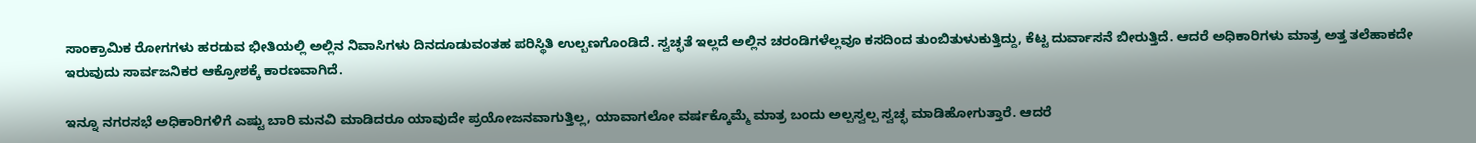ಸಾಂಕ್ರಾಮಿಕ ರೋಗಗಳು ಹರಡುವ ಭೀತಿಯಲ್ಲಿ ಅಲ್ಲಿನ ನಿವಾಸಿಗಳು ದಿನದೂಡುವಂತಹ ಪರಿಸ್ಥಿತಿ ಉಲ್ಬಣಗೊಂಡಿದೆ. ಸ್ವಚ್ಛತೆ ಇಲ್ಲದೆ ಅಲ್ಲಿನ ಚರಂಡಿಗಳೆಲ್ಲವೂ ಕಸದಿಂದ ತುಂಬಿತುಳುಕುತ್ತಿದ್ದು, ಕೆಟ್ಟ ದುರ್ವಾಸನೆ ಬೀರುತ್ತಿದೆ. ಆದರೆ ಅಧಿಕಾರಿಗಳು ಮಾತ್ರ ಅತ್ತ ತಲೆಹಾಕದೇ ಇರುವುದು ಸಾರ್ವಜನಿಕರ ಆಕ್ರೋಶಕ್ಕೆ ಕಾರಣವಾಗಿದೆ.

ಇನ್ನೂ ನಗರಸಭೆ ಅಧಿಕಾರಿಗಳಿಗೆ ಎಷ್ಟು ಬಾರಿ ಮನವಿ ಮಾಡಿದರೂ ಯಾವುದೇ ಪ್ರಯೋಜನವಾಗುತ್ತಿಲ್ಲ, ಯಾವಾಗಲೋ ವರ್ಷಕ್ಕೊಮ್ಮೆ ಮಾತ್ರ ಬಂದು ಅಲ್ಪಸ್ವಲ್ಪ ಸ್ವಚ್ಛ ಮಾಡಿಹೋಗುತ್ತಾರೆ. ಆದರೆ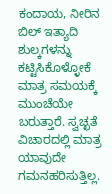ಕಂದಾಯ, ನೀರಿನ ಬಿಲ್ ಇತ್ಯಾದಿ ಶುಲ್ಕಗಳನ್ನು ಕಟ್ಟಿಸಿಕೊಳ್ಳೋಕೆ ಮಾತ್ರ ಸಮಯಕ್ಕೆ ಮುಂಚೆಯೇ ಬರುತ್ತಾರೆ. ಸ್ವಚ್ಛತೆ ವಿಚಾರದಲ್ಲಿ ಮಾತ್ರ ಯಾವುದೇ ಗಮನಹರಿಸುತ್ತಿಲ್ಲ.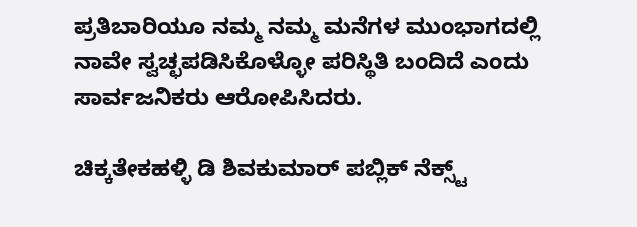ಪ್ರತಿಬಾರಿಯೂ ನಮ್ಮ ನಮ್ಮ ಮನೆಗಳ ಮುಂಭಾಗದಲ್ಲಿ ನಾವೇ ಸ್ವಚ್ಛಪಡಿಸಿಕೊಳ್ಳೋ ಪರಿಸ್ಥಿತಿ ಬಂದಿದೆ ಎಂದು ಸಾರ್ವಜನಿಕರು ಆರೋಪಿಸಿದರು.

ಚಿಕ್ಕತೇಕಹಳ್ಳಿ ಡಿ ಶಿವಕುಮಾರ್ ಪಬ್ಲಿಕ್ ನೆಕ್ಸ್ಟ್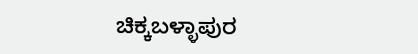ಚಿಕ್ಕಬಳ್ಳಾಪುರ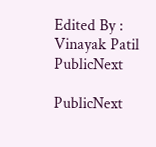Edited By : Vinayak Patil
PublicNext

PublicNext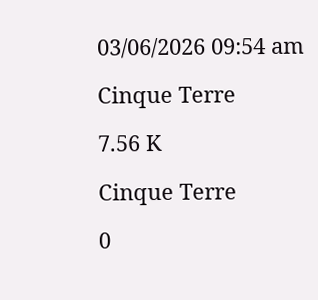03/06/2026 09:54 am

Cinque Terre

7.56 K

Cinque Terre

0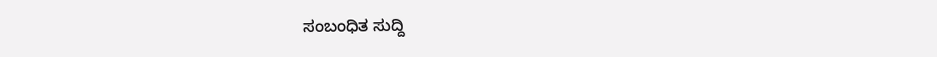ಸಂಬಂಧಿತ ಸುದ್ದಿ